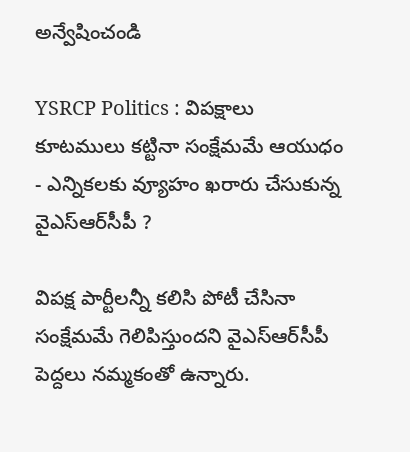అన్వేషించండి

YSRCP Politics : విపక్షాలు కూటములు కట్టినా సంక్షేమమే ఆయుధం - ఎన్నికలకు వ్యూహం ఖరారు చేసుకున్న వైఎస్ఆర్‌సీపీ ?

విపక్ష పార్టీలన్నీ కలిసి పోటీ చేసినా సంక్షేమమే గెలిపిస్తుందని వైఎస్ఆర్‌సీపీ పెద్దలు నమ్మకంతో ఉన్నారు.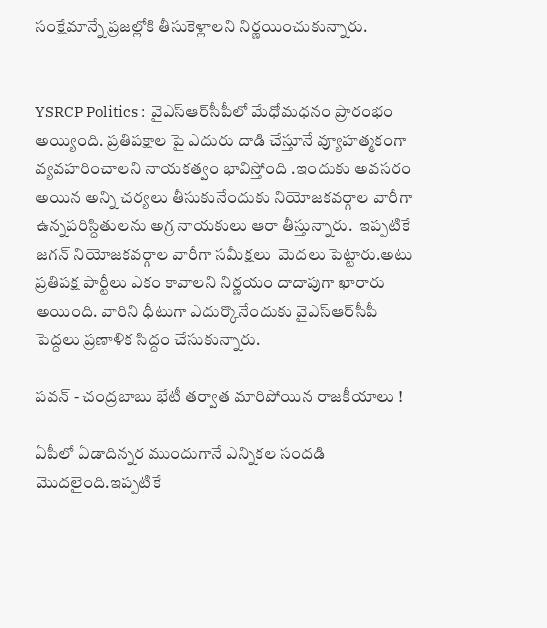సంక్షేమాన్నే ప్రజల్లోకి తీసుకెళ్లాలని నిర్ణయించుకున్నారు.


YSRCP Politics :  వైఎస్ఆర్‌సీపీలో మేధోమధనం ప్రారంభం అయ్యింది. ప్రతిపక్షాల పై ఎదురు దాడి చేస్తూనే వ్యూహత్మకంగా వ్యవహరించాలని నాయకత్వం భావిస్తోంది .ఇందుకు అవసరం అయిన అన్ని చర్యలు తీసుకునేందుకు నియోజకవర్గాల వారీగా ఉన్నపరిస్దితులను అగ్ర నాయకులు ఆరా తీస్తున్నారు.  ఇప్పటికే జగన్ నియోజకవర్గాల వారీగా సమీక్షలు  మెదలు పెట్టారు.అటు ప్రతిపక్ష పార్టీలు ఎకం కావాలని నిర్ణయం దాదాపుగా ఖారారు అయింది. వారిని ధీటుగా ఎదుర్కొనేందుకు వైఎస్ఆర్‌సీపీ పెద్దలు ప్రణాళిక సిద్దం చేసుకున్నారు.

పవన్ - చంద్రబాబు భేటీ తర్వాత మారిపోయిన రాజకీయాలు !

ఏపీలో ఏడాదిన్నర ముందుగానే ఎన్నికల సందడి మెుదలైంది.ఇప్పటికే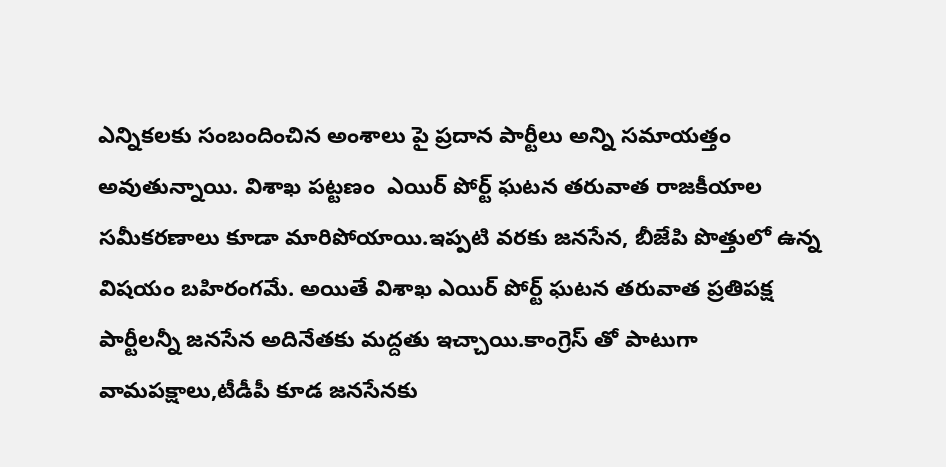ఎన్నికలకు సంబందించిన అంశాలు పై ప్రదాన పార్టీలు అన్ని సమాయత్తం అవుతున్నాయి. విశాఖ పట్టణం  ఎయిర్ పోర్ట్ ఘటన తరువాత రాజకీయాల సమీకరణాలు కూడా మారిపోయాయి.ఇప్పటి వరకు జనసేన, బీజేపి పొత్తులో ఉన్న విషయం బహిరంగమే. అయితే విశాఖ ఎయిర్ పోర్ట్ ఘటన తరువాత ప్రతిపక్ష పార్టీలన్నీ జనసేన అదినేతకు మద్దతు ఇచ్చాయి.కాంగ్రెస్ తో పాటుగా వామపక్షాలు,టీడీపీ కూడ జనసేనకు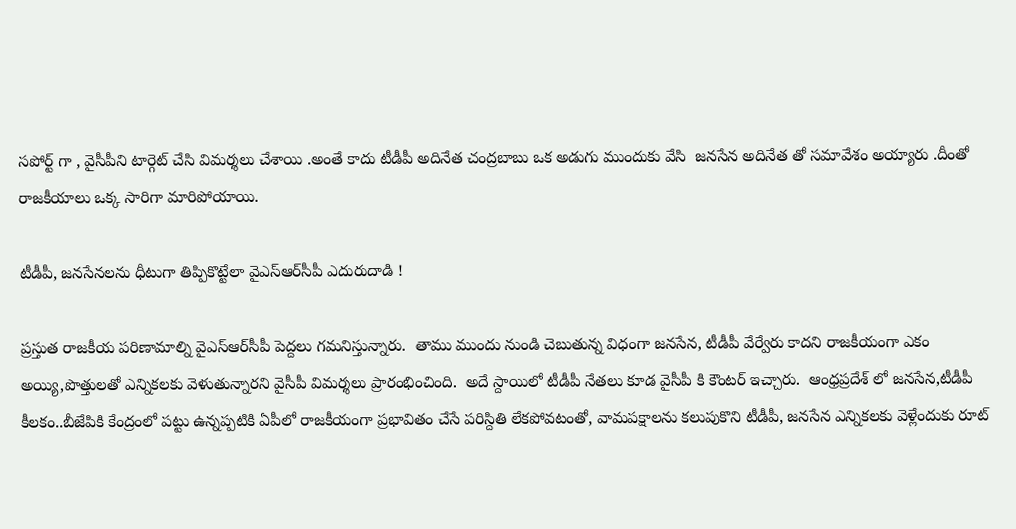సపోర్ట్ గా , వైసీపీని టార్గెట్ చేసి విమర్శలు చేశాయి .అంతే కాదు టీడీపీ అదినేత చంద్రబాబు ఒక అడుగు ముందుకు వేసి  జనసేన అదినేత తో సమావేశం అయ్యారు .దీంతో రాజకీయాలు ఒక్క సారిగా మారిపోయాయి.

టీడీపీ, జనసేనలను ధీటుగా తిప్పికొట్టేలా వైఎస్ఆర్‌సీపీ ఎదురుదాడి !

ప్రస్తుత రాజకీయ పరిణామాల్ని వైఎస్ఆర్‌సీపీ పెద్దలు గమనిస్తున్నారు.  తాము ముందు నుండి చెబుతున్న విధంగా జనసేన, టీడీపీ వేర్వేరు కాదని రాజకీయంగా ఎకం అయ్యి,పొత్తులతో ఎన్నికలకు వెళుతున్నారని వైసీపీ విమర్శలు ప్రారంభించింది.  అదే స్దాయిలో టీడీపీ నేతలు కూడ వైసీపీ కి కౌంటర్ ఇచ్చారు.  ఆంధ్రప్రదేశ్ లో జనసేన,టీడీపీ కీలకం..బీజేపికి కేంద్రంలో పట్టు ఉన్నప్పటికి ఏపీలో రాజకీయంగా ప్రభావితం చేసే పరిస్దితి లేకపోవటంతో, వామపక్షాలను కలుపుకొని టీడీపీ, జనసేన ఎన్నికలకు వెళ్లేందుకు రూట్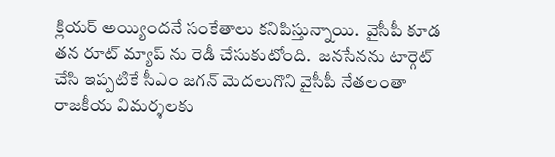క్లియర్ అయ్యిందనే సంకేతాలు కనిపిస్తున్నాయి.  వైసీపీ కూడ తన రూట్ మ్యాప్ ను రెడీ చేసుకుటోంది.  జనసేనను టార్గెట్ చేసి ఇప్పటికే సీఎం జగన్ మెదలుగొని వైసీపీ నేతలంతా రాజకీయ విమర్శలకు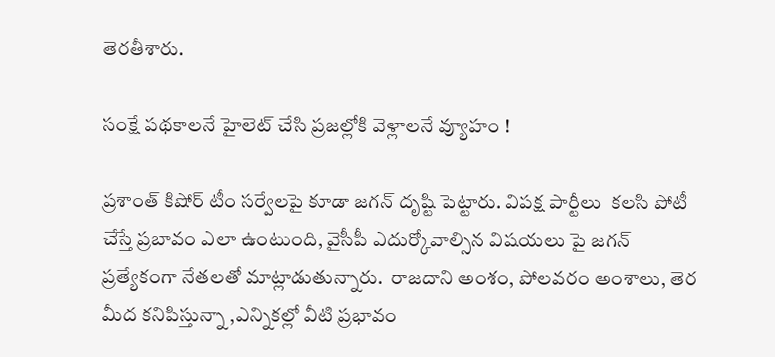తెరతీశారు.

సంక్షే పథకాలనే హైలెట్ చేసి ప్రజల్లోకి వెళ్లాలనే వ్యూహం !

ప్రశాంత్ కిషోర్ టీం సర్వేలపై కూడా జగన్ దృష్టి పెట్టారు. విపక్ష పార్టీలు  కలసి పోటీ చేస్తే ప్రబావం ఎలా ఉంటుంది, వైసీపీ ఎదుర్కోవాల్సిన విషయలు పై జగన్ ప్రత్యేకంగా నేతలతో మాట్లాడుతున్నారు.  రాజదాని అంశం, పోలవరం అంశాలు, తెర మీద కనిపిస్తున్నా ,ఎన్నికల్లో వీటి ప్రభావం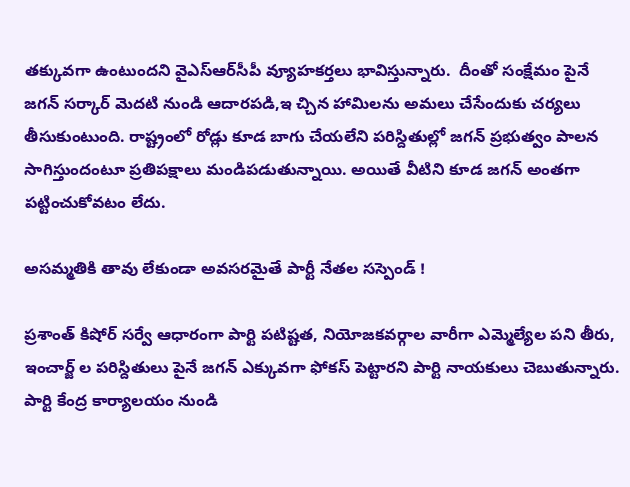తక్కువగా ఉంటుందని వైఎస్ఆర్‌సీపీ వ్యూహకర్తలు భావిస్తున్నారు.  దీంతో సంక్షేమం పైనే జగన్ సర్కార్ మెదటి నుండి ఆదారపడి,ఇ చ్చిన హామిలను అమలు చేసేందుకు చర్యలు తీసుకుంటుంది. రాష్ట్రంలో రోడ్లు కూడ బాగు చేయలేని పరిస్దితుల్లో జగన్ ప్రభుత్వం పాలన సాగిస్తుందంటూ ప్రతిపక్షాలు మండిపడుతున్నాయి. అయితే వీటిని కూడ జగన్ అంతగా పట్టించుకోవటం లేదు.

అసమ్మతికి తావు లేకుండా అవసరమైతే పార్టీ నేతల సస్పెండ్ !

ప్రశాంత్ కిషోర్ సర్వే ఆధారంగా పార్టి పటిష్టత, నియోజకవర్గాల వారీగా ఎమ్మెల్యేల పని తీరు, ఇంచార్జ్ ల పరిస్దితులు పైనే జగన్ ఎక్కువగా ఫోకస్ పెట్టారని పార్టి నాయకులు చెబుతున్నారు. పార్టి కేంద్ర కార్యాలయం నుండి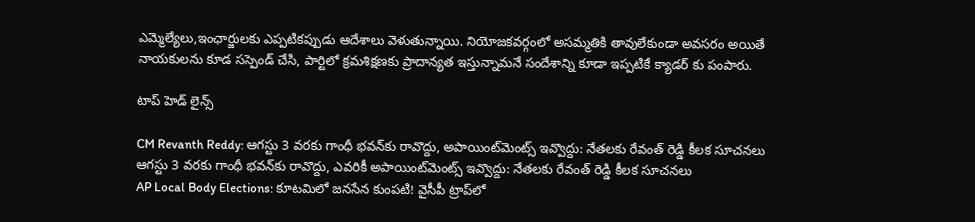ఎమ్మెల్యేలు,ఇంఛార్జులకు ఎప్పటికప్పుడు ఆదేశాలు వెళుతున్నాయి. నియోజకవర్గంలో అసమ్మతికి తావులేకుండా అవసరం అయితే నాయకులను కూడ సస్పెండ్ చేసి, పార్టిలో క్రమశిక్షణకు ప్రాదాన్యత ఇస్తున్నామనే సందేశాన్ని కూడా ఇప్పటికే క్యాడర్ కు పంపారు.

టాప్ హెడ్ లైన్స్

CM Revanth Reddy: ఆగస్టు 3 వరకు గాంధీ భవన్‌కు రావొద్దు, అపాయింట్‌మెంట్స్ ఇవ్వొద్దు: నేతలకు రేవంత్ రెడ్డి కీలక సూచనలు
ఆగస్టు 3 వరకు గాంధీ భవన్‌కు రావొద్దు, ఎవరికీ అపాయింట్‌మెంట్స్ ఇవ్వొద్దు: నేతలకు రేవంత్ రెడ్డి కీలక సూచనలు
AP Local Body Elections: కూటమిలో జనసేన కుంపటి! వైసీపీ ట్రాప్‌లో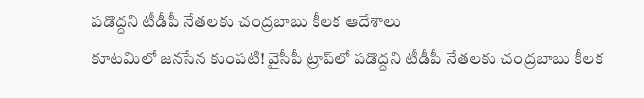పడొద్దని టీడీపీ నేతలకు చంద్రబాబు కీలక ఆదేశాలు
కూటమిలో జనసేన కుంపటి! వైసీపీ ట్రాప్‌లో పడొద్దని టీడీపీ నేతలకు చంద్రబాబు కీలక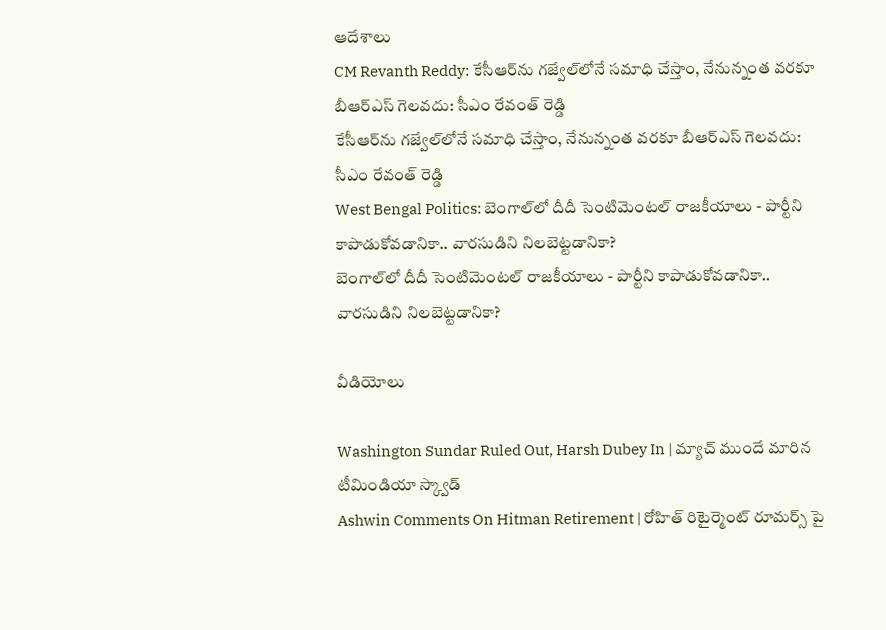ఆదేశాలు
CM Revanth Reddy: కేసీఆర్‌ను గజ్వేల్‌లోనే సమాధి చేస్తాం, నేనున్నంత వరకూ బీఆర్ఎస్ గెలవదు: సీఎం రేవంత్ రెడ్డి
కేసీఆర్‌ను గజ్వేల్‌లోనే సమాధి చేస్తాం, నేనున్నంత వరకూ బీఆర్ఎస్ గెలవదు: సీఎం రేవంత్ రెడ్డి
West Bengal Politics: బెంగాల్‌లో దీదీ సెంటిమెంటల్ రాజకీయాలు - పార్టీని కాపాడుకోవడానికా.. వారసుడిని నిలబెట్టడానికా?
బెంగాల్‌లో దీదీ సెంటిమెంటల్ రాజకీయాలు - పార్టీని కాపాడుకోవడానికా.. వారసుడిని నిలబెట్టడానికా?

వీడియోలు

Washington Sundar Ruled Out, Harsh Dubey In | మ్యాచ్ ముందే మారిన టీమిండియా స్క్వాడ్
Ashwin Comments On Hitman Retirement | రోహిత్ రిటైర్మెంట్ రూమర్స్ పై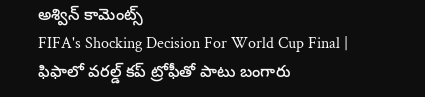అశ్విన్ కామెంట్స్
FIFA's Shocking Decision For World Cup Final | ఫిఫాలో వరల్డ్ కప్ ట్రోఫీతో పాటు బంగారు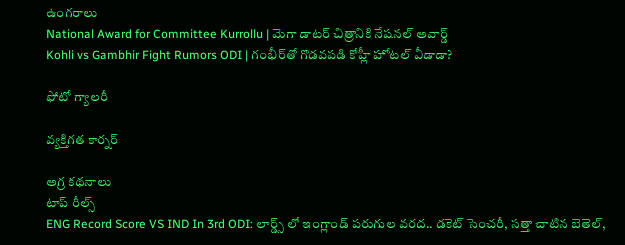ఉంగరాలు
National Award for Committee Kurrollu | మెగా డాటర్ చిత్రానికి నేషనల్ అవార్డ్
Kohli vs Gambhir Fight Rumors ODI | గంభీర్‌తో గొడవపడి కోహ్లీ హోటల్ వీడాడా?

ఫోటో గ్యాలరీ

వ్యక్తిగత కార్నర్

అగ్ర కథనాలు
టాప్ రీల్స్
ENG Record Score VS IND In 3rd ODI: లార్డ్స్ లో ఇంగ్లాండ్ పరుగుల వరద.. డకెట్ సెంచరీ, స‌త్తా చాటిన బెతెల్,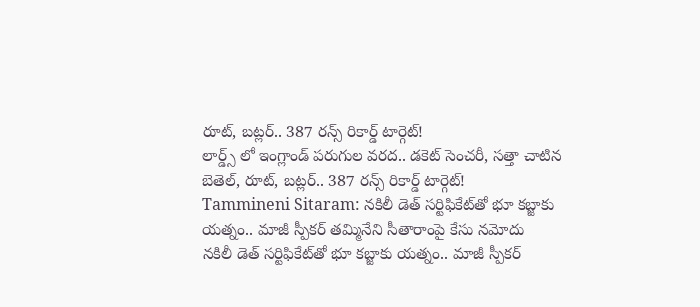రూట్, బ‌ట్ల‌ర్.. 387 రన్స్ రికార్డ్ టార్గెట్!
లార్డ్స్ లో ఇంగ్లాండ్ పరుగుల వరద.. డకెట్ సెంచరీ, స‌త్తా చాటిన బెతెల్, రూట్, బ‌ట్ల‌ర్.. 387 రన్స్ రికార్డ్ టార్గెట్!
Tammineni Sitaram: నకిలీ డెత్ సర్టిఫికేట్‌తో భూ కబ్జాకు యత్నం.. మాజీ స్పీకర్ తమ్మినేని సీతారాంపై కేసు నమోదు
నకిలీ డెత్ సర్టిఫికేట్‌తో భూ కబ్జాకు యత్నం.. మాజీ స్పీకర్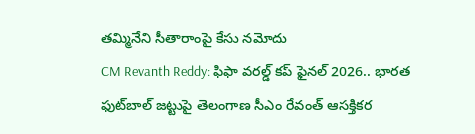తమ్మినేని సీతారాంపై కేసు నమోదు
CM Revanth Reddy: ఫిఫా వరల్డ్ కప్ ఫైనల్ 2026.. భారత ఫుట్‌బాల్ జట్టుపై తెలంగాణ సీఎం రేవంత్ ఆసక్తికర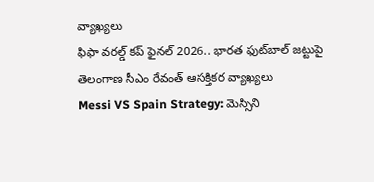వ్యాఖ్యలు
ఫిఫా వరల్డ్ కప్ ఫైనల్ 2026.. భారత ఫుట్‌బాల్ జట్టుపై తెలంగాణ సీఎం రేవంత్ ఆసక్తికర వ్యాఖ్యలు
Messi VS Spain Strategy: మెస్సిని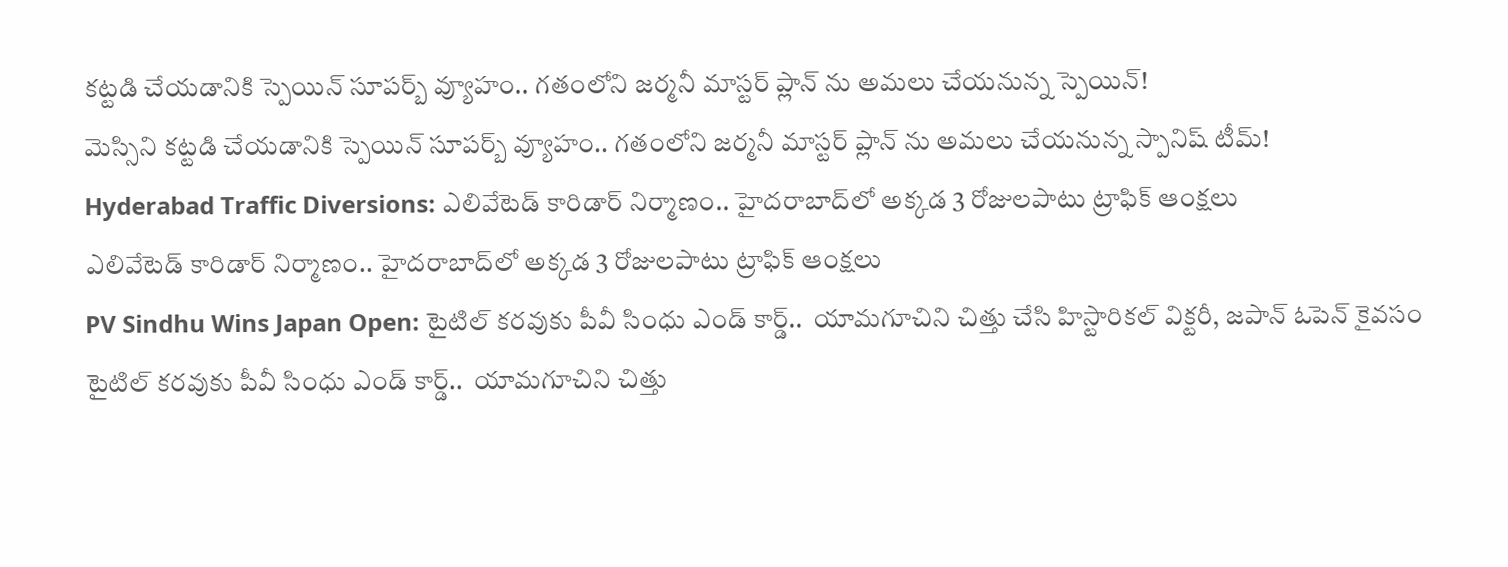కట్టడి చేయడానికి స్పెయిన్ సూప‌ర్బ్ వ్యూహం.. గతంలోని జర్మనీ మాస్టర్ ప్లాన్ ను అమలు చేయనున్న స్పెయిన్!
మెస్సిని కట్టడి చేయడానికి స్పెయిన్ సూప‌ర్బ్ వ్యూహం.. గతంలోని జర్మనీ మాస్టర్ ప్లాన్ ను అమలు చేయనున్న స్పానిష్ టీమ్!
Hyderabad Traffic Diversions: ఎలివేటెడ్ కారిడార్ నిర్మాణం.. హైదరాబాద్‌లో అక్కడ 3 రోజులపాటు ట్రాఫిక్ ఆంక్షలు
ఎలివేటెడ్ కారిడార్ నిర్మాణం.. హైదరాబాద్‌లో అక్కడ 3 రోజులపాటు ట్రాఫిక్ ఆంక్షలు
PV Sindhu Wins Japan Open: టైటిల్ కరవుకు పీవీ సింధు ఎండ్ కార్డ్..  యామగూచిని చిత్తు చేసి హిస్టారికల్ విక్టరీ, జపాన్ ఓపెన్ కైవసం
టైటిల్ కరవుకు పీవీ సింధు ఎండ్ కార్డ్..  యామగూచిని చిత్తు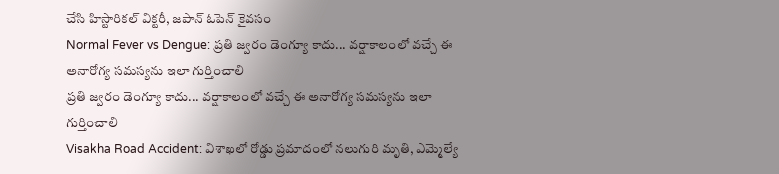చేసి హిస్టారికల్ విక్టరీ, జపాన్ ఓపెన్ కైవసం
Normal Fever vs Dengue: ప్రతి జ్వరం డెంగ్యూ కాదు... వర్షాకాలంలో వచ్చే ఈ అనారోగ్య సమస్యను ఇలా గుర్తించాలి
ప్రతి జ్వరం డెంగ్యూ కాదు... వర్షాకాలంలో వచ్చే ఈ అనారోగ్య సమస్యను ఇలా గుర్తించాలి
Visakha Road Accident: విశాఖలో రోడ్డు ప్రమాదంలో నలుగురి మృతి, ఎమ్మెల్యే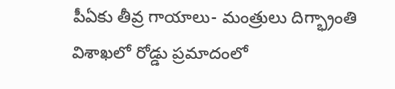పీఏకు తీవ్ర గాయాలు- మంత్రులు దిగ్భ్రాంతి
విశాఖలో రోడ్డు ప్రమాదంలో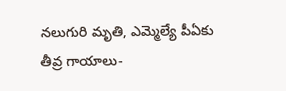నలుగురి మృతి, ఎమ్మెల్యే పీఏకు తీవ్ర గాయాలు-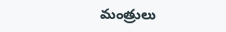మంత్రులు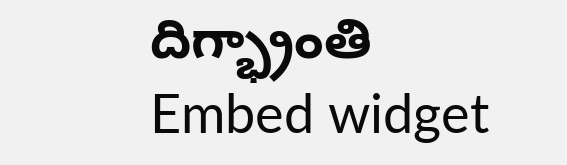దిగ్భ్రాంతి
Embed widget